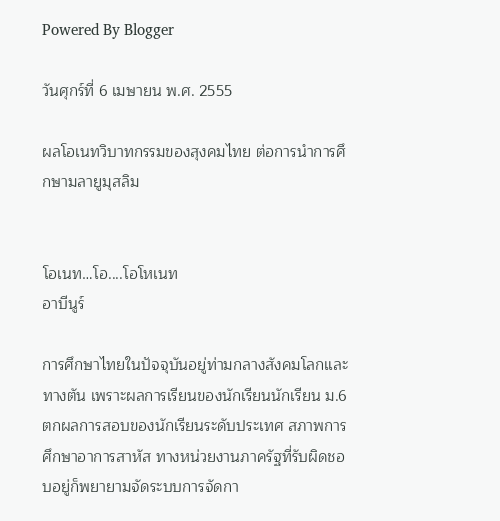Powered By Blogger

วันศุกร์ที่ 6 เมษายน พ.ศ. 2555

ผลโอเนทวิบาทกรรมของสุงคมไทย ต่อการนำการศึกษามลายูมุสลิม


โอเนท…โอ....โอโหเนท
อาบีนูร์

การศึกษาไทยในปัจจุบันอยู่ท่ามกลางสังคมโลกและทางตัน เพราะผลการเรียนของนักเรียนนักเรียน ม.6 ตกผลการสอบของนักเรียนระดับประเทศ สภาพการศึกษาอาการสาหัส ทางหน่วยงานภาครัฐที่รับผิดชอบอยู่ก็พยายามจัดระบบการจัดกา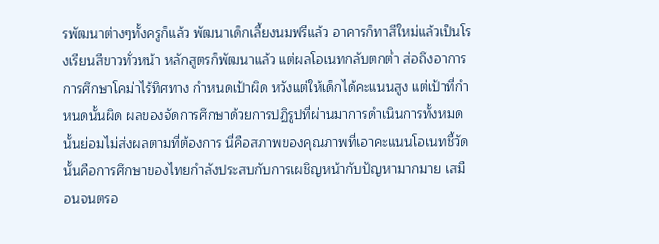รพัฒนาต่างๆทั้งครูก็แล้ว พัฒนาเด็กเลี้ยงนมฟรีแล้ว อาคารก็ทาสีใหม่แล้วเป็นโรงเรียนสีขาวทั่วหน้า หลักสูตรก็พัฒนาแล้ว แต่ผลโอเนทกลับตกต่ำ ส่อถึงอาการการศึกษาโคม่าไร้ทิศทาง กำหนดเป้าผิด หวังแต่ให้เด็กได้คะแนนสูง แต่เป้าที่กำหนดนั้นผิด ผลของจัดการศึกษาด้วยการปฏิรูปที่ผ่านมาการดำเนินการทั้งหมดนั้นย่อมไม่ส่งผลตามที่ต้องการ นี่คือสภาพของคุณภาพที่เอาคะแนนโอเนทชี้วัดนั้นคือการศึกษาของไทยกำลังประสบกับการเผชิญหน้ากับปัญหามากมาย เสมือนจนตรอ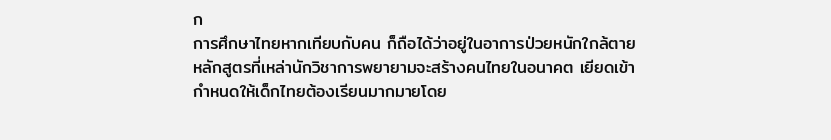ก
การศึกษาไทยหากเทียบกับคน ก็ถือได้ว่าอยู่ในอาการป่วยหนักใกล้ตาย หลักสูตรที่เหล่านักวิชาการพยายามจะสร้างคนไทยในอนาคต เยียดเข้ากำหนดให้เด็กไทยต้องเรียนมากมายโดย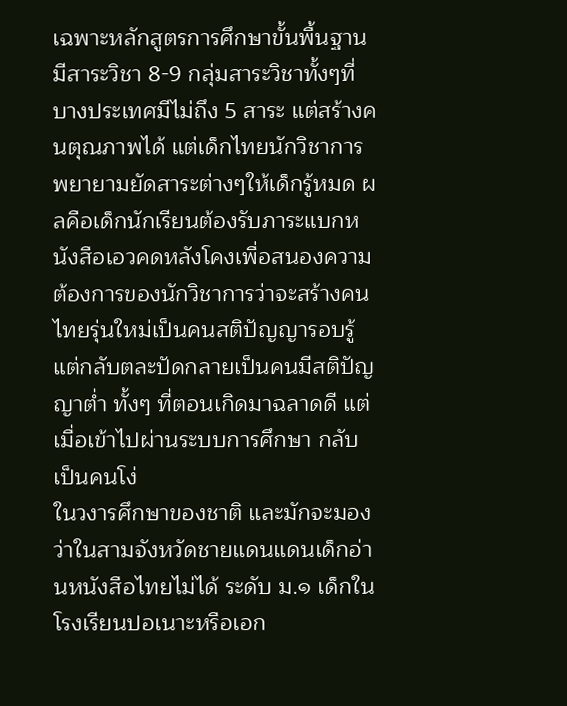เฉพาะหลักสูตรการศึกษาขั้นพื้นฐานมีสาระวิชา 8-9 กลุ่มสาระวิชาทั้งๆที่บางประเทศมีไม่ถึง 5 สาระ แต่สร้างคนตุณภาพได้ แต่เด็กไทยนักวิชาการพยายามยัดสาระต่างๆให้เด็กรู้หมด ผลคือเด็กนักเรียนต้องรับภาระแบกหนังสือเอวคดหลังโคงเพื่อสนองความต้องการของนักวิชาการว่าจะสร้างคนไทยรุ่นใหม่เป็นคนสติปัญญารอบรู้ แต่กลับตละปัดกลายเป็นคนมีสติปัญญาต่ำ ทั้งๆ ที่ตอนเกิดมาฉลาดดี แต่เมื่อเข้าไปผ่านระบบการศึกษา กลับเป็นคนโง่
ในวงารศึกษาของชาติ และมักจะมองว่าในสามจังหวัดชายแดนแดนเด็กอ่านหนังสือไทยไม่ได้ ระดับ ม.๑ เด็กในโรงเรียนปอเนาะหรือเอก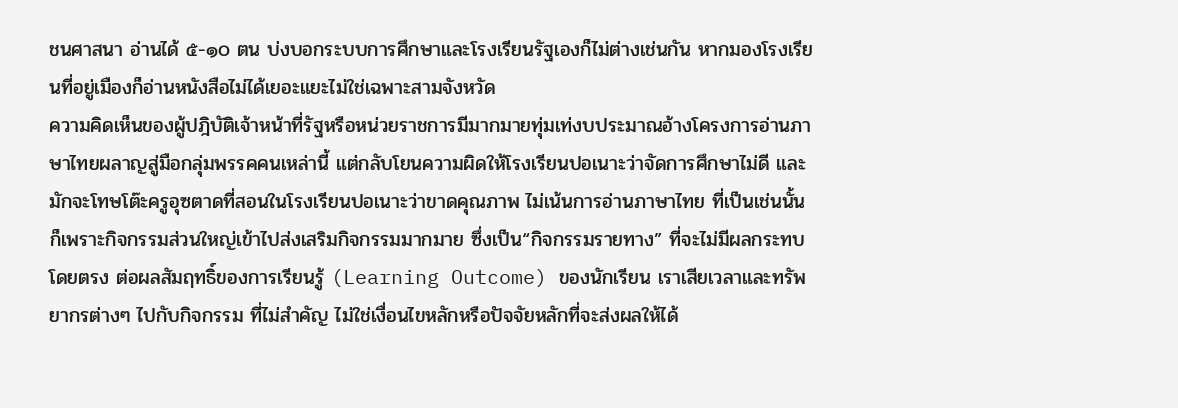ชนศาสนา อ่านได้ ๕-๑๐ ตน บ่งบอกระบบการศึกษาและโรงเรียนรัฐเองก็ไม่ต่างเช่นกัน หากมองโรงเรียนที่อยู่เมืองก็อ่านหนังสือไม่ได้เยอะแยะไม่ใช่เฉพาะสามจังหวัด
ความคิดเห็นของผู้ปฎิบัติเจ้าหน้าที่รัฐหรือหน่วยราชการมีมากมายทุ่มเท่งบประมาณอ้างโครงการอ่านภาษาไทยผลาญสู่มือกลุ่มพรรคคนเหล่านี้ แต่กลับโยนความผิดให้โรงเรียนปอเนาะว่าจัดการศึกษาไม่ดี และมักจะโทษโต๊ะครูอุซตาดที่สอนในโรงเรียนปอเนาะว่าขาดคุณภาพ ไม่เน้นการอ่านภาษาไทย ที่เป็นเช่นนั้นก็เพราะกิจกรรมส่วนใหญ่เข้าไปส่งเสริมกิจกรรมมากมาย ซึ่งเป็น“กิจกรรมรายทาง” ที่จะไม่มีผลกระทบโดยตรง ต่อผลสัมฤทธิ์ของการเรียนรู้ (Learning Outcome) ของนักเรียน เราเสียเวลาและทรัพยากรต่างๆ ไปกับกิจกรรม ที่ไม่สำคัญ ไม่ใช่เงื่อนไขหลักหรือปัจจัยหลักที่จะส่งผลให้ได้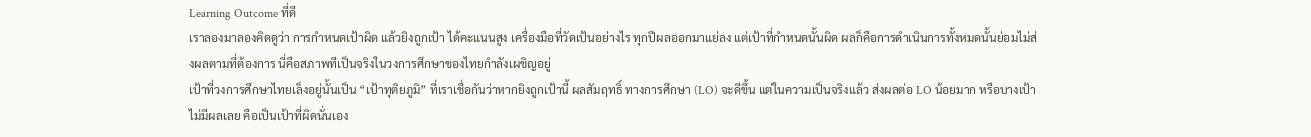Learning Outcome ที่ดี
เราลองมาลองคิดดูว่า การกำหนดเป้าผิด แล้วยิงถูกเป้า ได้คะแนนสูง เครื่องมือที่วัดเป้นอย่างไร ทุกปีผลออกมาแย่ลง แต่เป้าที่กำหนดนั้นผิด ผลก็คือการดำเนินการทั้งหมดนั้นย่อมไม่ส่งผลตามที่ต้องการ นี่คือสภาพทีเป็นจริงในวงการศึกษาของไทยกำลังเผชิญอยู่
เป้าที่วงการศึกษาไทยเล็งอยู่นั้นเป็น “เป้าทุติยภูมิ” ที่เราเชื่อกันว่าหากยิงถูกเป้านี้ ผลสัมฤทธิ์ ทางการศึกษา (LO) จะดีขึ้น แต่ในความเป็นจริงแล้ว ส่งผลต่อ LO น้อยมาก หรือบางเป้าไม่มีผลเลย คือเป็นเป้าที่ผิดนั่นเอง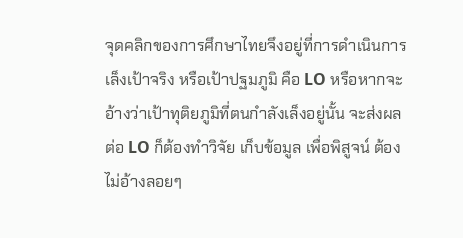จุดคลิกของการศึกษาไทยจึงอยู่ที่การดำเนินการเล็งเป้าจริง หรือเป้าปฐมภูมิ คือ LO หรือหากจะอ้างว่าเป้าทุติยภูมิที่ตนกำลังเล็งอยู่นั้น จะส่งผลต่อ LO ก็ต้องทำวิจัย เก็บข้อมูล เพื่อพิสูจน์ ต้องไม่อ้างลอยๆ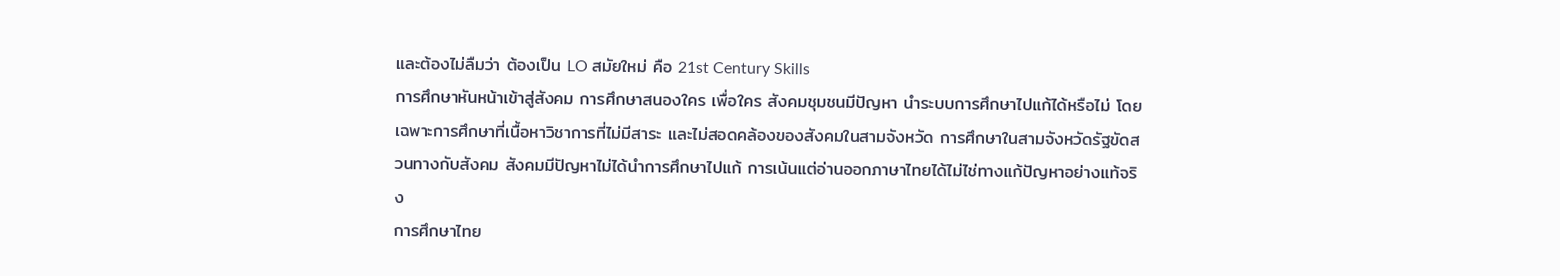และต้องไม่ลืมว่า ต้องเป็น LO สมัยใหม่ คือ 21st Century Skills
การศึกษาหันหน้าเข้าสู่สังคม การศึกษาสนองใคร เพื่อใคร สังคมชุมชนมีปัญหา นำระบบการศึกษาไปแก้ได้หรือไม่ โดยเฉพาะการศึกษาที่เนื้อหาวิชาการที่ไม่มีสาระ และไม่สอดคล้องของสังคมในสามจังหวัด การศึกษาในสามจังหวัดรัฐขัดสวนทางกับสังคม สังคมมีปัญหาไม่ได้นำการศึกษาไปแก้ การเน้นแต่อ่านออกภาษาไทยได้ไม่ไช่ทางแก้ปัญหาอย่างแท้จริง
การศึกษาไทย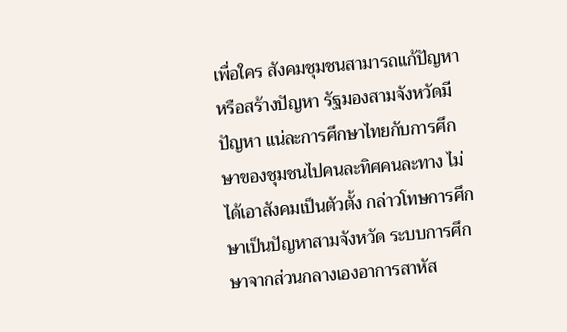เพื่อใคร สังคมชุมชนสามารถแก้ปัญหาหรือสร้างปัญหา รัฐมองสามจังหวัดมีปัญหา แน่ละการศึกษาไทยกับการศึกษาของชุมชนไปคนละทิศคนละทาง ไม่ได้เอาสังคมเป็นตัวตั้ง กล่าวโทษการศึกษาเป็นปัญหาสามจังหวัด ระบบการศึกษาจากส่วนกลางเองอาการสาหัส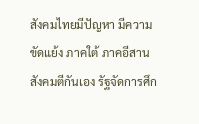สังคมไทยมีปัญหา มีความขัดแย้ง ภาคใต้ ภาคอีสาน สังคมตีกันเอง รัฐจัดการศึก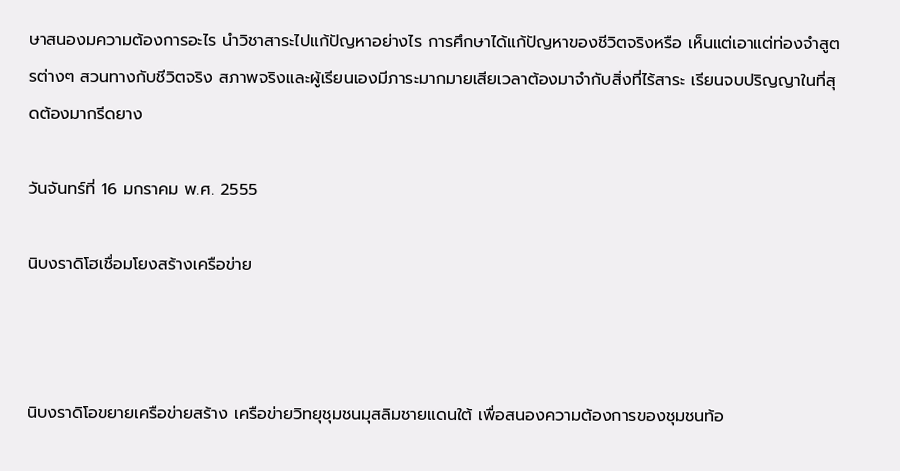ษาสนองมความต้องการอะไร นำวิชาสาระไปแก้ปัญหาอย่างไร การศึกษาได้แก้ปัญหาของชีวิตจริงหรือ เห็นแต่เอาแต่ท่องจำสูตรต่างๆ สวนทางกับชีวิตจริง สภาพจริงและผู้เรียนเองมีภาระมากมายเสียเวลาต้องมาจำกับสิ่งที่ไร้สาระ เรียนจบปริญญาในที่สุดต้องมากรีดยาง

วันจันทร์ที่ 16 มกราคม พ.ศ. 2555

นิบงราดิโฮเชื่อมโยงสร้างเครือข่าย



นิบงราดิโอขยายเครือข่ายสร้าง เครือข่ายวิทยุชุมชนมุสลิมชายแดนใต้ เพื่อสนองความต้องการของชุมชนท้อ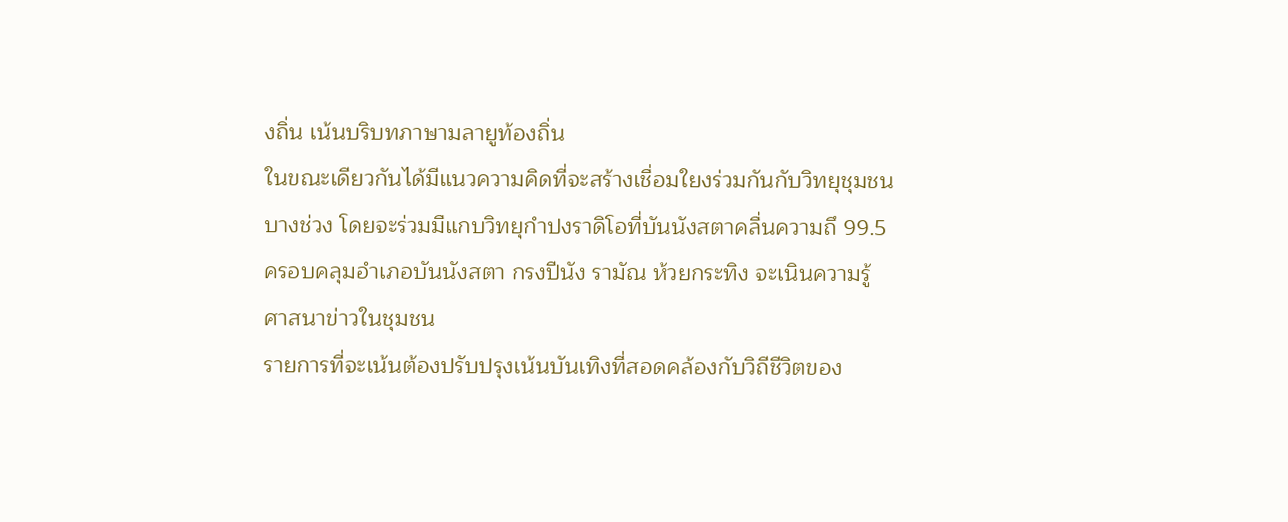งถิ่น เน้นบริบทภาษามลายูท้องถิ่น
ในขณะเดียวกันได้มีแนวความคิดที่จะสร้างเชื่อมใยงร่วมกันกับวิทยุชุมชนบางช่วง โดยจะร่วมมืแกบวิทยุกำปงราดิโอที่บันนังสตาคลื่นความถึ 99.5 ครอบคลุมอำเภอบันนังสตา กรงปีนัง รามัณ ห้วยกระทิง จะเนินความรู้ศาสนาข่าวในชุมชน
รายการที่จะเน้นต้องปรับปรุงเน้นบันเทิงที่สอดคล้องกับวิถีชีวิตของ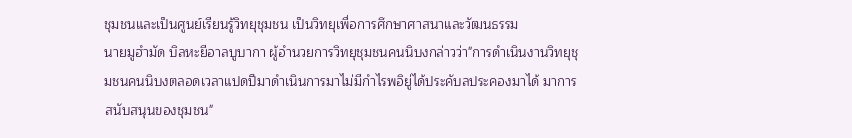ชุมชนและเป็นศูนย์เรียนรู้วิทยุชุมชน เป็นวิทยุเพื่อการศึกษาศาสนาและวัฒนธรรม
นายมูฮำมัด บิลหะยีอาลบูบากา ผู้อำนวยการวิทยุชุมชนคนนิบงกล่าวว่า"การดำเนินงานวิทยุชุมชนคนนิบงตลอดเวลาแปดปีมาดำเนินการมาไม่มีกำไรพอิยู่ได้ประคับลประคองมาได้ มาการสนับสนุนของชุมชน"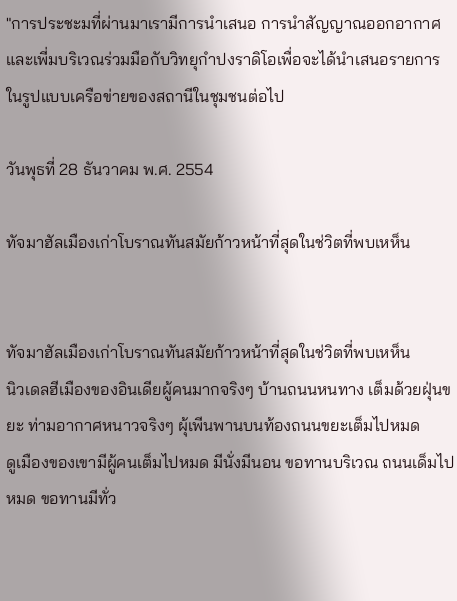"การประชะมที่ผ่านมาเรามีการนำเสนอ การนำสัญญาณออกอากาศ และเพี่มบริเวณร่วมมือกับวิทยุกำปงราดิโอเพื่อจะได้นำเสนอรายการในรูปแบบเครือข่ายของสถานีในชุมชนต่อไป

วันพุธที่ 28 ธันวาคม พ.ศ. 2554

ทัจมาฮัลเมืองเก่าโบราณทันสมัยก้าวหน้าที่สุดในช่วิตที่พบเหห็น


ทัจมาฮัลเมืองเก่าโบราณทันสมัยก้าวหน้าที่สุดในช่วิตที่พบเหห็น
นิวเดลฮีเมืองของอินเดียผู้คนมากจริงๆ บ้านถนนหนทาง เต็มด้วยฝุ่นขยะ ท่ามอากาศหนาวจริงๆ ผุ้เพีนพานบนท้องถนนขยะเต็มไปหมด
ดูเมืองของเขามีผู้คนเต็มไปหมด มีนั่งมีนอน ขอทานบริเวณ ถนนเด็มไปหมด ขอทานมีทั่ว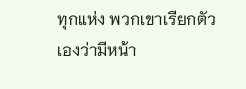ทุกแห่ง พวกเขาเรียกตัวเองว่ามีหน้า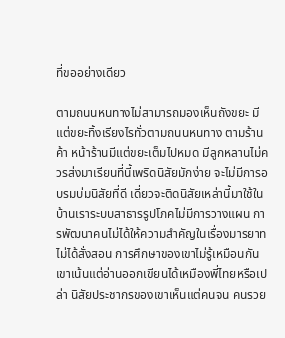ที่ขออย่างเดียว

ตามถนนหนทางไม่สามารถมองเห็นถังขยะ มีแต่ขยะทิ้งเรียงไรทั่วตามถนนหนทาง ตามร้านค้า หน้าร้านมีแต่ขยะเต็มไปหมด มีลูกหลานไม่ควรส่งมาเรียนที่นี้เพริดนิสัยมักง่าย จะไม่มีการอบรมบ่มนิสัยที่ดี เดี่ยวจะติดนิสัยเหล่านี้มาใช้ในบ้านเราระบบสาธารรูปโภคไม่มีการวางแผน การพัฒนาคนไม่ได้ให้ความสำคัญในเรื่องมารยาท ไม่ได้สั่งสอน การศึกษาของเขาไม่รู้เหมือนกันเขาเน้นแต่อ่านออกเขียนได้เหมืองพี่ไทยหรือเปล่า นิสัยประชากรของเขาเห็นแต่คนจน คนรวย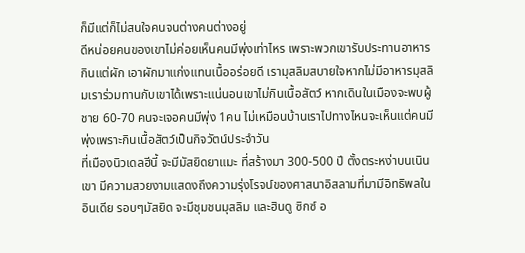ก็มีแต่ก็ไม่สนใจคนจนต่างคนต่างอยู่
ดีหน่อยคนของเขาไม่ค่อยเห็นคนมีพุ่งเท่าไหร เพราะพวกเขารับประทานอาหารกินแต่ผัก เอาผักมาแก่งแทนเนื้ออร่อยดี เรามุสลิมสบายใจหากไม่มีอาหารมุสลิมเราร่วมทานกับเขาได้เพราะแน่นอนเขาไม่กินเนื้อสัตว์ หากเดินในเมืองจะพบผู้ชาย 60-70 คนจะเจอคนมีพุ่ง 1คน ไม่เหมือนบ้านเราไปทางไหนจะเห็นแต่คนมีพุ่งเพราะกินเนื้อสัตว์เป็นกิจวัตน์ประจำวัน
ที่เมืองนิวเดลฮีนี้ จะมีมัสยิดยาแมะ ที่สร้างมา 300-500 ปี ตั้งตระหง่าบนเนินเขา มีความสวยงามแสดงถึงความรุ่งโรจน์ของศาสนาอิสลามที่มามีอิทธิพลในอินเดีย รอบๆมัสยิด จะมีชุมชนมุสลิม และฮินดู ซิกซ์ อ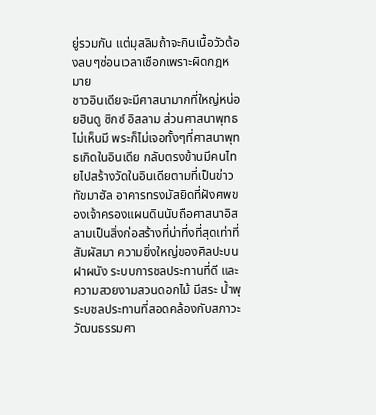ยู่รวมกัน แต่มุสลิมถ้าจะกินเนื้อวัวต้องลบๆซ่อนเวลาเชือกเพราะผิดกฎหมาย
ชาวอินเดียจะมีศาสนามากที่ใหญ่หน่อยฮินดู ซิกซ์ อิสลาม ส่วนศาสนาพุทธไม่เห็นมี พระก็ไม่เจอทั้งๆที่ศาสนาพุทธเกิดในอินเดีย กลับตรงข้านมีคนไทยไปสร้างวัดในอินเดียตามที่เป็นข่าว
ทัขมาฮัล อาคารทรงมัสยิดที่ฝังศพของเจ้าครองแผนดินนับถือศาสนาอิสลามเป็นสิ่งก่อสร้างที่น่าที่งที่สุดเท่าที่สัมผัสมา ความยิ่งใหญ่ของศิลปะบนฝาผนัง ระบบการชลประทานที่ดี และความสวยงามสวนดอกไม้ มีสระ น้ำพุ ระบชลประทานที่สอดคล้องกับสภาวะวัฒนธรรมศา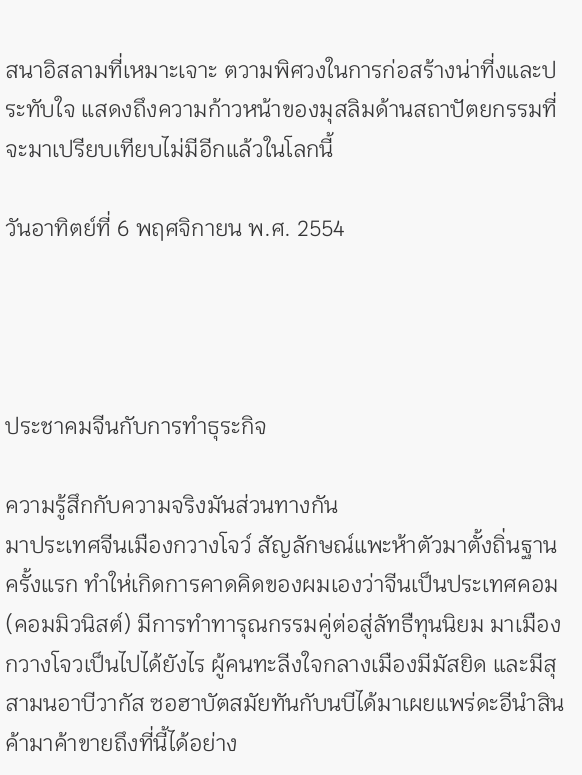สนาอิสลามที่เหมาะเจาะ ตวามพิศวงในการก่อสร้างน่าที่งและประทับใจ แสดงถึงความก้าวหน้าของมุสลิมด้านสถาปัตยกรรมที่จะมาเปรียบเทียบไม่มีอีกแล้วในโลกนี้

วันอาทิตย์ที่ 6 พฤศจิกายน พ.ศ. 2554




ประชาคมจีนกับการทำธุระกิจ

ความรู้สึกกับความจริงมันส่วนทางกัน
มาประเทศจีนเมืองกวางโจว์ สัญลักษณ์แพะห้าตัวมาตั้งถิ่นฐานครั้งแรก ทำให่เกิดการคาดคิดของผมเองว่าจีนเป็นประเทศคอม(คอมมิวนิสต์) มีการทำทารุณกรรมคู่ต่อสู่ลัทธืทุนนิยม มาเมืองกวางโจวเป็นไปได้ยังไร ผู้คนทะลีงใจกลางเมืองมีมัสยิด และมีสุสามนอาบีวากัส ซอฮาบัตสมัยทันกับนบีได้มาเผยแพร่ดะอีนำสินค้ามาค้าขายถึงที่นี้ได้อย่าง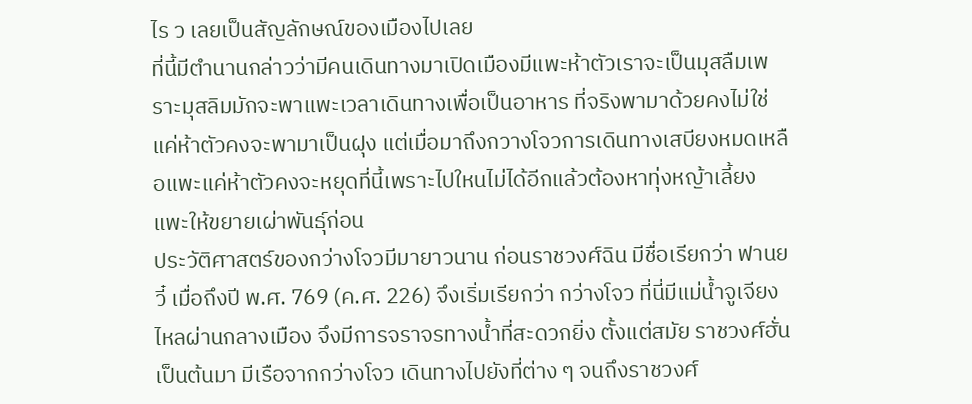ไร ว เลยเป็นสัญลักษณ์ของเมืองไปเลย
ที่นี้มีตำนานกล่าวว่ามีคนเดินทางมาเปิดเมืองมีแพะห้าตัวเราจะเป็นมุสลืมเพราะมุสลิมมักจะพาแพะเวลาเดินทางเพื่อเป็นอาหาร ที่จริงพามาด้วยคงไม่ใช่แค่ห้าตัวคงจะพามาเป็นฝุง แต่เมื่อมาถึงกวางโจวการเดินทางเสบียงหมดเหลือแพะแค่ห้าตัวคงจะหยุดที่นี้เพราะไปใหนไม่ได้อีกแล้วต้องหาทุ่งหญ้าเลี้ยงแพะให้ขยายเผ่าพันธุ์ก่อน
ประวัติศาสตร์ของกว่างโจวมีมายาวนาน ก่อนราชวงศ์ฉิน มีชื่อเรียกว่า ฟานยวี๋ เมื่อถึงปี พ.ศ. 769 (ค.ศ. 226) จึงเริ่มเรียกว่า กว่างโจว ที่นี่มีแม่น้ำจูเจียง ไหลผ่านกลางเมือง จึงมีการจราจรทางน้ำที่สะดวกยิ่ง ตั้งแต่สมัย ราชวงศ์ฮั่น เป็นต้นมา มีเรือจากกว่างโจว เดินทางไปยังที่ต่าง ๆ จนถึงราชวงศ์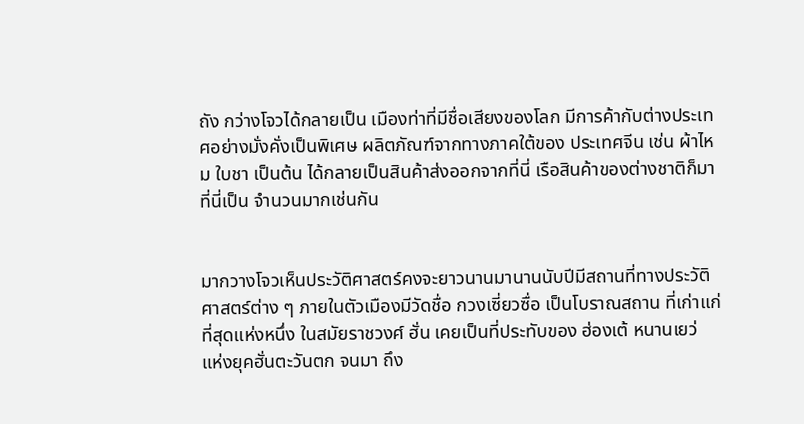ถัง กว่างโจวได้กลายเป็น เมืองท่าที่มีชื่อเสียงของโลก มีการค้ากับต่างประเทศอย่างมั่งคั่งเป็นพิเศษ ผลิตภัณฑ์จากทางภาคใต้ของ ประเทศจีน เช่น ผ้าไหม ใบชา เป็นต้น ได้กลายเป็นสินค้าส่งออกจากที่นี่ เรือสินค้าของต่างชาติก็มาที่นี่เป็น จำนวนมากเช่นกัน


มากวางโจวเห็นประวัติศาสตร์คงจะยาวนานมานานนับปีมีสถานที่ทางประวัติศาสตร์ต่าง ๆ ภายในตัวเมืองมีวัดชื่อ กวงเซี่ยวซื่อ เป็นโบราณสถาน ที่เก่าแก่ที่สุดแห่งหนึ่ง ในสมัยราชวงศ์ ฮั่น เคยเป็นที่ประทับของ ฮ่องเต้ หนานเยว่ แห่งยุคฮั่นตะวันตก จนมา ถึง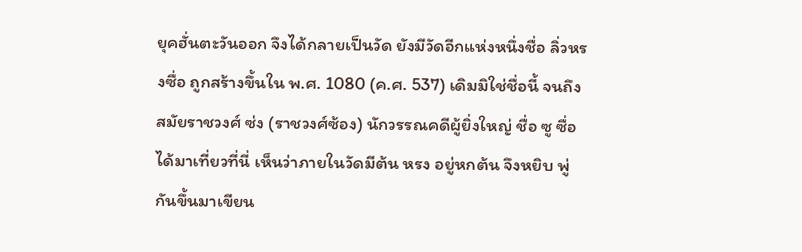ยุคฮั่นตะวันออก จึงได้กลายเป็นวัด ยังมีวัดอีกแห่งหนึ่งชื่อ ลิ่วหรงซื่อ ถูกสร้างขึ้นใน พ.ศ. 1080 (ค.ศ. 537) เดิมมิใช่ชื่อนี้ จนถึงสมัยราชวงศ์ ซ่ง (ราชวงศ์ซ้อง) นักวรรณคดีผู้ยิ่งใหญ่ ชื่อ ซู ซื่อ ได้มาเที่ยวที่นี่ เห็นว่าภายในวัดมีต้น หรง อยู่หกต้น จึงหยิบ พู่กันขึ้นมาเขียน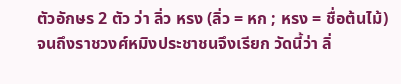ตัวอักษร 2 ตัว ว่า ลิ่ว หรง (ลิ่ว = หก ; หรง = ชื่อต้นไม้) จนถึงราชวงศ์หมิงประชาชนจึงเรียก วัดนี้ว่า ลิ่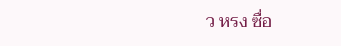ว หรง ซื่อ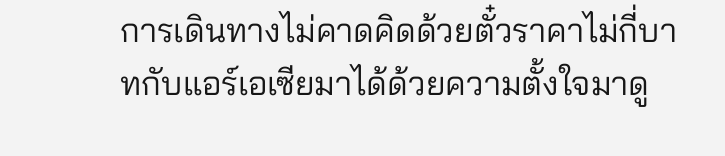การเดินทางไม่คาดคิดด้วยตั๋วราคาไม่กี่บาทกับแอร์เอเซียมาได้ด้วยความตั้งใจมาดู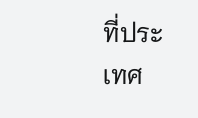ที่ประเทศ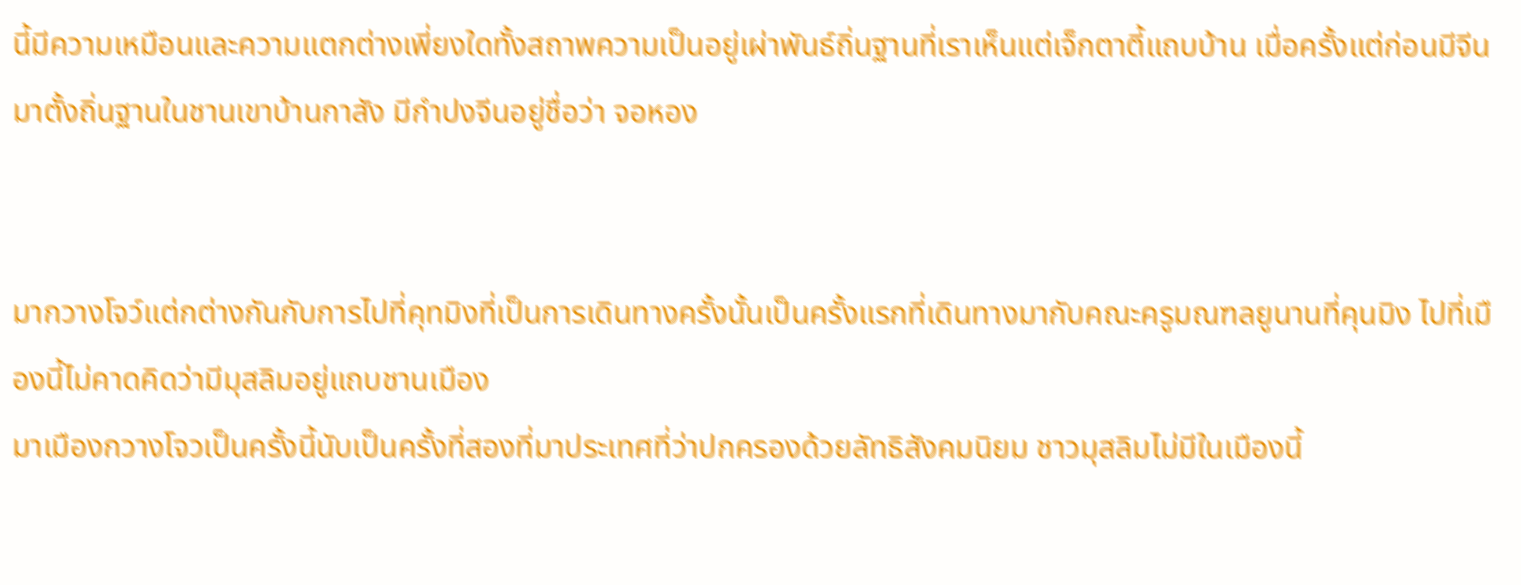นี้มีความเหมือนและความแตกต่างเพี่ยงใดทั้งสถาพความเป็นอยู่เผ่าพันธ์ถิ่นฐานที่เราเห็นแต่เจ็กตาตี้แถบบ้าน เมื่อครั้งแต่ก่อนมีจีนมาตั้งถิ่นฐานในชานเขาบ้านกาสัง มีกำปงจีนอยู่ชื่อว่า จอหอง


มากวางโจว์แต่กต่างกันกับการไปที่คุทมิงที่เป็นการเดินทางครั้งนั้นเป็นครั้งแรกที่เดินทางมากับคณะครูมณฑลยูนานที่คุนมิง ไปที่เมืองนี้ไม่คาดคิดว่ามีมุสลิมอยู่แถบชานเมือง
มาเมืองกวางโจวเป็นครั้งนี้นับเป็นครั้งที่สองที่มาประเทศที่ว่าปกครองด้วยลัทธิสังคมนิยม ชาวมุสลิมไม่มีในเมืองนี้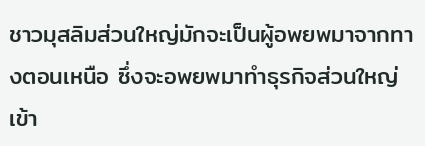ชาวมุสลิมส่วนใหญ่มักจะเป็นผู้อพยพมาจากทางตอนเหนือ ซึ่งจะอพยพมาทำธุรกิจส่วนใหญ่
เข้า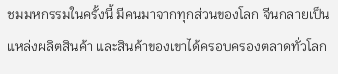ชมมหกรรมในครั้งนี้ มีคนมาจากทุกส่วนของโลก จีนกลายเป็นแหล่งผลิตสินค้า และสินค้าของเขาได้ครอบครองตลาดทั่วโลก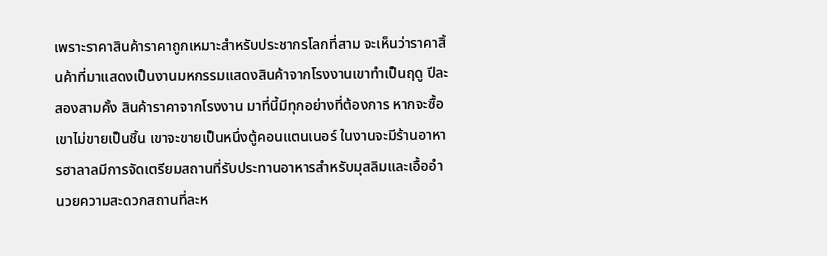เพราะราคาสินค้าราคาถูกเหมาะสำหรับประชากรโลกที่สาม จะเห็นว่าราคาสิ้นค้าที่มาแสดงเป็นงานมหกรรมแสดงสินค้าจากโรงงานเขาทำเป็นฤดู ปีละ สองสามคั้ง สินค้าราคาจากโรงงาน มาที่นี้มีทุกอย่างที่ต้องการ หากจะซื้อเขาไม่ขายเป็นชิ้น เขาจะขายเป็นหนึ่งตู้คอนแตนเนอร์ ในงานจะมีร้านอาหารฮาลาลมีการจัดเตรียมสถานที่รับประทานอาหารสำหรับมุสลิมและเอื้ออำนวยความสะดวกสถานที่ละห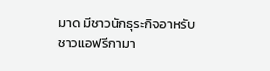มาด มีชาวนักธุระกิจอาหรับชาวแอฟรีกามา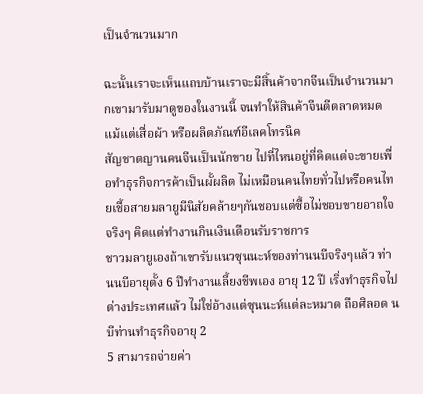เป็นจำนวนมาก

ฉะนั้นเราจะเห็นแถบบ้านเราจะมีสิ้นค้าจากจีนเป็นจำนวนมากเขามารับมาดูของในงานนี้ จนทำให้สินค้าจีนตีตลาดหมดแม้แต่เสื่อผ้า หรือผลิตภัณฑ์อีเลคโทรนิค
สัญชาตญานคนจีนเป็นนักขาย ไปที่ไหนอยู่ที่คิดแต่จะขายเพื่อทำธุรกิจการค้าเป็นผั้ผลิต ไม่เหมือนคนไทยทั่วไปหรือคนไทยเชื้อสายมลายูมีนิสัยคล้ายๆกันชอบแต่ซื้อไม่ชอบขายอาถใจจริงๆ คิดแต่ทำงานกินเงินเดือนรับราชการ
ชาวมลายูเองถ้าเขารับแนวซุนนะห์ของท่านนบีจริงๆแล้ว ท่านนบีอายุตั้ง 6 ปีทำงานเลี้ยงชีพเอง อายุ 12 ปี เริ่งทำธุรกิจไปต่างประเทศแล้ว ไม่ใช่อ้างแต่ซุนนะห์แต่ละหมาด ถือศิลอด นบีท่านทำธุรกิจอายุ 2
5 สามารถจ่ายค่า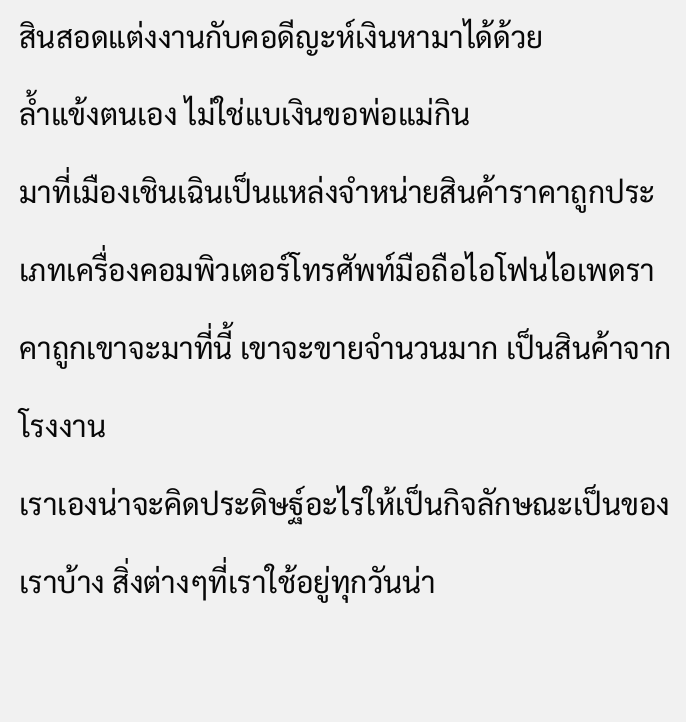สินสอดแต่งงานกับคอดีญะห์เงินหามาได้ด้วย
ล้ำแข้งตนเอง ไม่ใช่แบเงินขอพ่อแม่กิน
มาที่เมืองเชินเฉินเป็นแหล่งจำหน่ายสินค้าราคาถูกประเภทเครื่องคอมพิวเตอร์โทรศัพท์มือถือไอโฟนไอเพดราคาถูกเขาจะมาที่นี้ เขาจะขายจำนวนมาก เป็นสินค้าจากโรงงาน
เราเองน่าจะคิดประดิษฐ์อะไรให้เป็นกิจลักษณะเป็นของเราบ้าง สิ่งต่างๆที่เราใช้อยู่ทุกวันน่า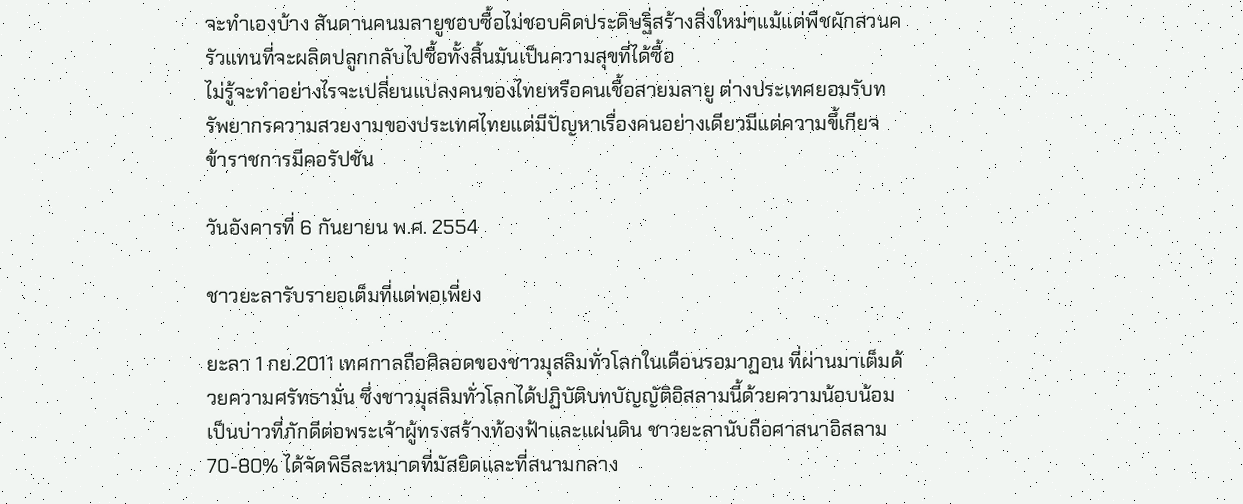จะทำเองบ้าง สันดานคนมลายูชอบซื้อไม่ชอบคิดประดิษฐิ่สร้างสิ่งใหม่ๆแม้แต่พืชผักสวนครัวแทนที่จะผลิตปลูกกลับไปซื้อทั้งสิ้นมันเป็นความสุขที่ได้ซื้อ
ไม่รู้จะทำอย่างไรจะเปลี่ยนแปลงคนของไทยหรือคนเชื้อสายมลายู ต่างประเทศยอมรับทรัพยากรความสวยงามของประเทศไทยแต่มีปัญหาเรื่องคนอย่างเดียวมีแต่ความขึ้เกียจ ข้าราชการมีคอรัปชัน

วันอังคารที่ 6 กันยายน พ.ศ. 2554

ชาวยะลารับรายอเต็มที่แต่พอเพี่ยง

ยะลา 1 กย.2011 เทศกาลถือศิลอดของชาวมุสลิมทั่วโลกในเดือนรอมาฏอน ที่ผ่านมาเต็มด้วยความศรัทธามั่น ซึ่งชาวมุสลิมทั่วโลกได้ปฏิบัติบทบัญญัติอิสลามนี้ด้วยความน้อบน้อมเป็นบ่าวที่ภักดีต่อพระเจ้าผู้ทรงสร้างท้องฟ้าและแผ่นดิน ชาวยะลานับถือศาสนาอิสลาม 70-80% ได้จัดพิธีละหมาดที่มัสยิดและที่สนามกลาง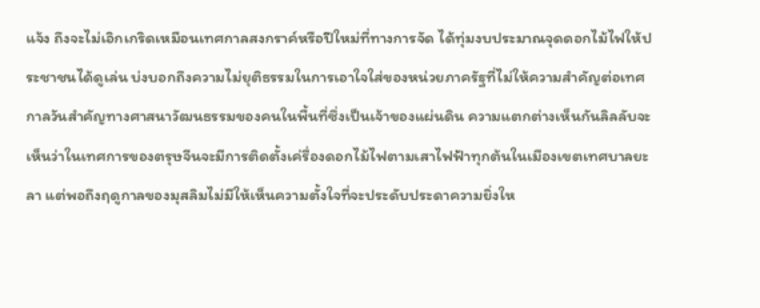แจ้ง ถึงจะไม่เอิกเกริดเหมือนเทศกาลสงกราค์หรือปีใหม่ที่ทางการจัด ได้ทุ่มงบประมาณจุดดอกไม้ไฟให้ประชาชนได้ดูเล่น บ่งบอกถึงความไม่ยุติธรรมในการเอาใจใส่ของหน่วยภาครัฐที่ไม่ให้ความสำคัญต่อเทศกาลวันสำคัญทางศาสนาวัฒนธรรมของคนในพื้นที่ซึ่งเป็นเจ้าของแผ่นดิน ความแตกต่างเห็นกันลิลลับจะเห็นว่าในเทศการของตรุษจีนจะมีการติดตั้งเค่รื่องดอกไม้ไฟตามเสาไฟฟ้าทุกต้นในเมืองเขตเทศบาลยะลา แต่พอถึงฤดูกาลของมุสลิมไม่มีให้เห็นความตั้งใจที่จะประดับประดาความยิ่งให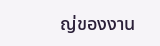ญ่ของงาน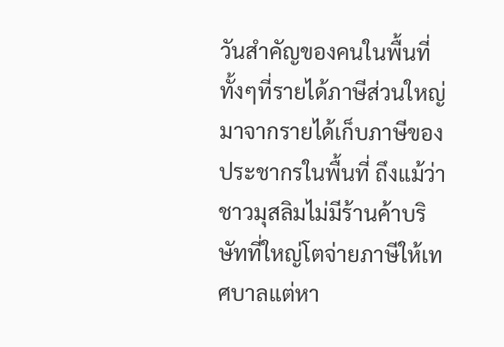วันสำคัญของคนในพื้นที่ทั้งๆที่รายได้ภาษีส่วนใหญ่มาจากรายได้เก็บภาษีของประชากรในพื้นที่ ถึงแม้ว่าชาวมุสลิมไม่มีร้านค้าบริษัทที่ใหญ่โตจ่ายภาษีให้เทศบาลแต่หา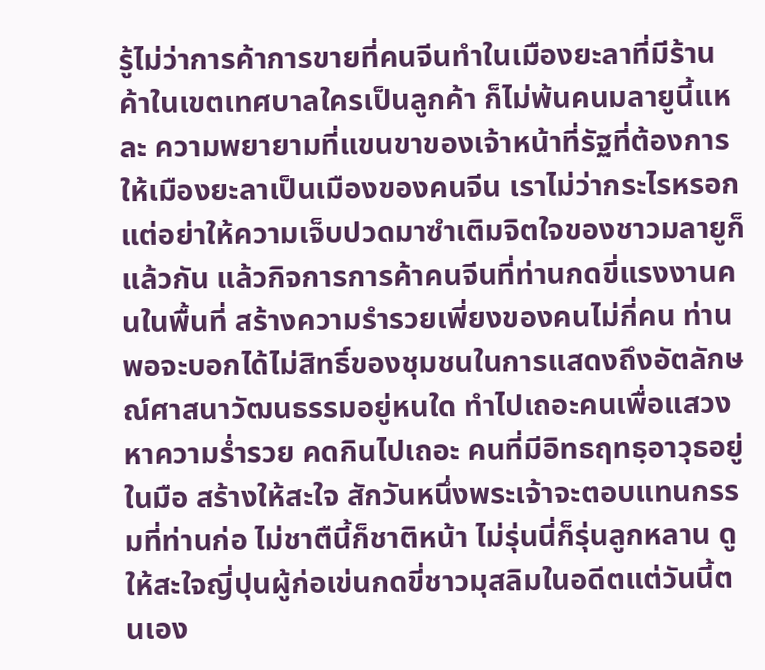รู้ไม่ว่าการค้าการขายที่คนจีนทำในเมืองยะลาที่มีร้านค้าในเขตเทศบาลใครเป็นลูกค้า ก็ไม่พ้นคนมลายูนี้แหละ ความพยายามที่แขนขาของเจ้าหน้าที่รัฐที่ต้องการให้เมืองยะลาเป็นเมืองของคนจีน เราไม่ว่ากระไรหรอก แต่อย่าให้ความเจ็บปวดมาซำเติมจิตใจของชาวมลายูก็แล้วกัน แล้วกิจการการค้าคนจีนที่ท่านกดขี่แรงงานคนในพื้นที่ สร้างความรำรวยเพี่ยงของคนไม่กี่คน ท่านพอจะบอกได้ไม่สิทธิ์ของชุมชนในการแสดงถึงอัตลักษณ์ศาสนาวัฒนธรรมอยู่หนใด ทำไปเถอะคนเพื่อแสวงหาความร่ำรวย คดกินไปเถอะ คนที่มีอิทธฤทธฺอาวุธอยู่ในมือ สร้างให้สะใจ สักวันหนึ่งพระเจ้าจะตอบแทนกรรมที่ท่านก่อ ไม่ชาตืนี้ก็ชาติหน้า ไม่รุ่นนี่ก็รุ่นลูกหลาน ดูให้สะใจญี่ปุนผู้ก่อเข่นกดขี่ชาวมุสลิมในอดีตแต่วันนี้ตนเอง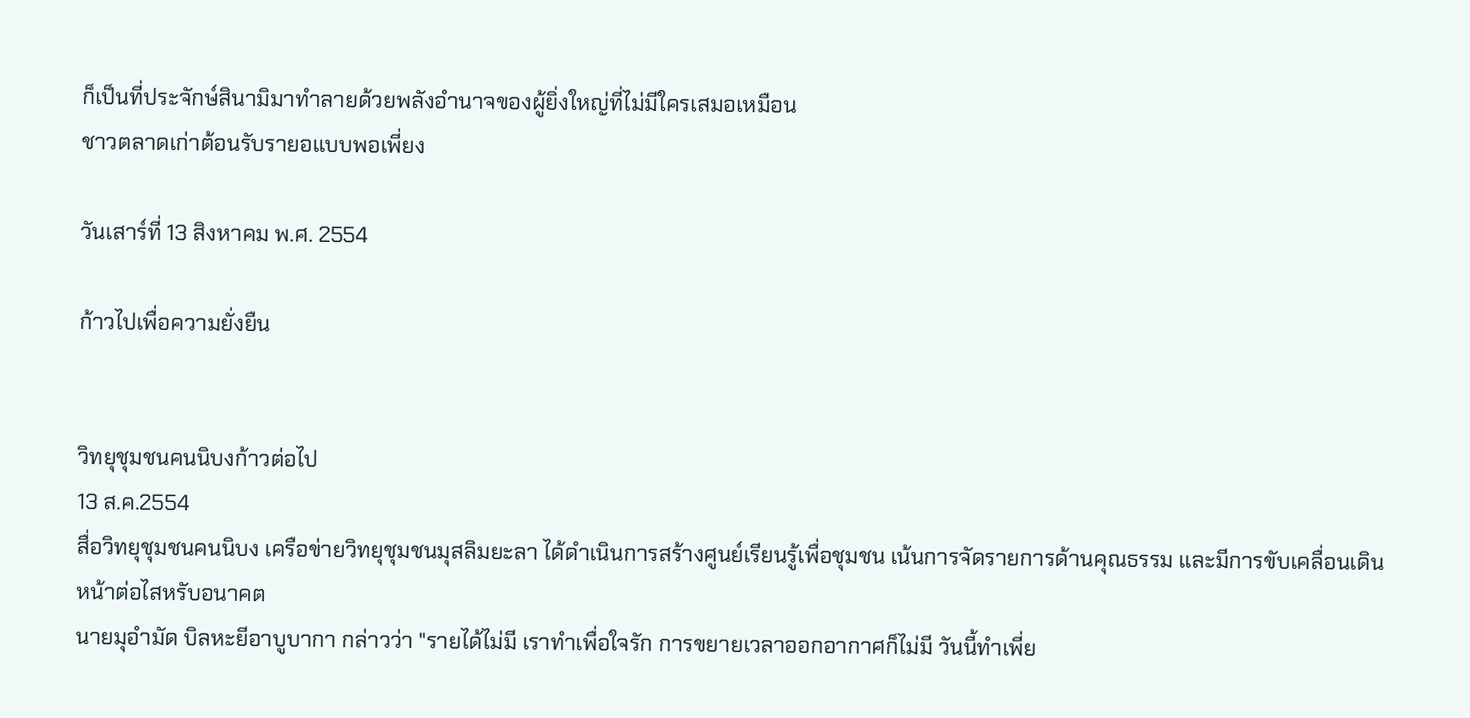ก็เป็นที่ประจักษ์สินามิมาทำลายด้วยพลังอำนาจของผู้ยิ่งใหญ่ที่ไม่มีใครเสมอเหมือน
ชาวตลาดเก่าต้อนรับรายอแบบพอเพี่ยง

วันเสาร์ที่ 13 สิงหาคม พ.ศ. 2554

ก้าวไปเพื่อความยั่งยืน


วิทยุชุมชนคนนิบงก้าวต่อไป
13 ส.ค.2554
สื่อวิทยุชุมชนคนนิบง เครือข่ายวิทยุชุมชนมุสลิมยะลา ได้ดำเนินการสร้างศูนย์เรียนรู้เพื่อชุมชน เน้นการจัดรายการด้านคุณธรรม และมีการขับเคลื่อนเดินหน้าต่อไสหรับอนาคต
นายมุอำมัด บิลหะยีอาบูบากา กล่าวว่า "รายได้ไม่มี เราทำเพื่อใจรัก การขยายเวลาออกอากาศก็ไม่มี วันนี้ทำเพี่ย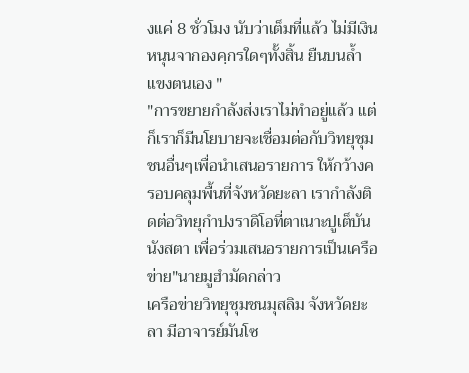งแค่ 8 ชั่วโมง นับว่าเต็มที่แล้ว ไม่มีเงินหนุนจากองคฺกรใดๆทั้งสิ้น ยืนบนล้ำแขงตนเอง "
"การขยายกำลังส่งเราไม่ทำอยู่แล้ว แต่ก็เราก็มีนโยบายจะเชื่อมต่อกับวิทยุชุมชนอื่นๆเพื่อนำเสนอรายการ ให้กว้างครอบคลุมพื้นที่จังหวัดยะลา เรากำลังติดต่อวิทยุกำปงราดิโอที่ตาเนาะปูเต็บันนังสตา เพื่อร่วมเสนอรายการเป็นเครือข่าย"นายมูฮำมัดกล่าว
เครือข่ายวิทยุชุมชนมุสลิม จังหวัดยะลา มีอาจารย์มันโซ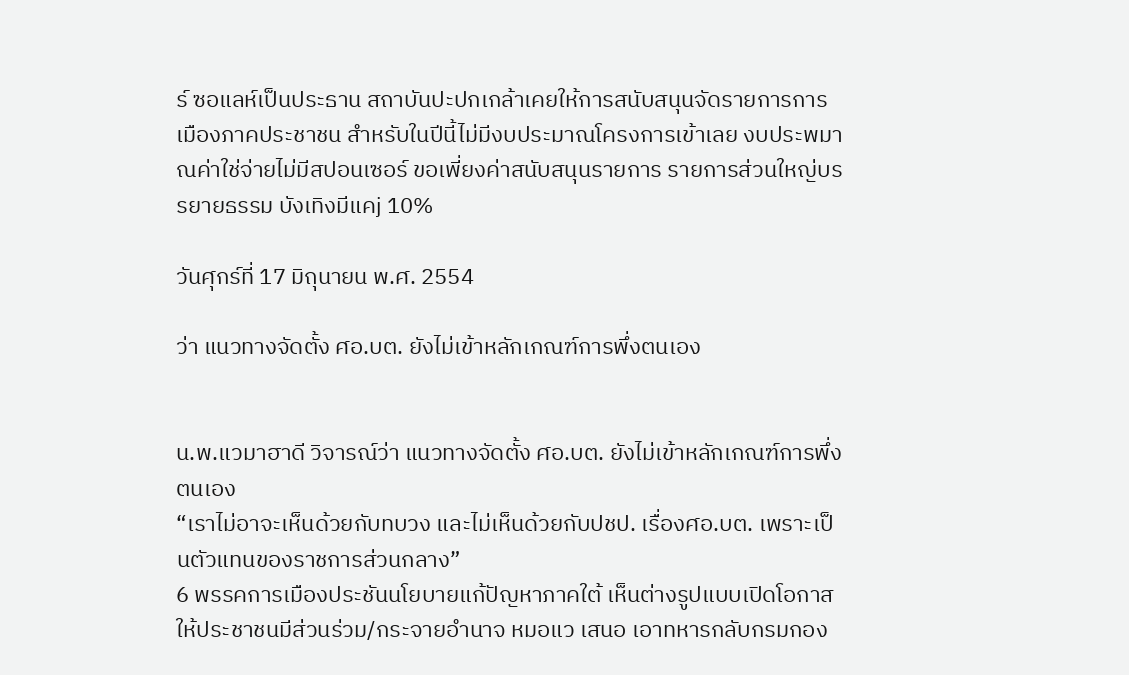ร์ ซอแลห์เป็นประธาน สถาบันปะปกเกล้าเคยให้การสนับสนุนจัดรายการการเมืองภาคประชาชน สำหรับในปีนี้ไม่มีงบประมาณโครงการเข้าเลย งบประพมาณค่าใช่จ่ายไม่มีสปอนเซอร์ ขอเพี่ยงค่าสนับสนุนรายการ รายการส่วนใหญ่บรรยายธรรม บังเทิงมีแคj 10%

วันศุกร์ที่ 17 มิถุนายน พ.ศ. 2554

ว่า แนวทางจัดตั้ง ศอ.บต. ยังไม่เข้าหลักเกณฑ์การพึ่งตนเอง


น.พ.แวมาฮาดี วิจารณ์ว่า แนวทางจัดตั้ง ศอ.บต. ยังไม่เข้าหลักเกณฑ์การพึ่งตนเอง
“เราไม่อาจะเห็นด้วยกับทบวง และไม่เห็นด้วยกับปชป. เรื่องศอ.บต. เพราะเป็นตัวแทนของราชการส่วนกลาง”
6 พรรคการเมืองประชันนโยบายแก้ปัญหาภาคใต้ เห็นต่างรูปแบบเปิดโอกาสให้ประชาชนมีส่วนร่วม/กระจายอำนาจ หมอแว เสนอ เอาทหารกลับกรมกอง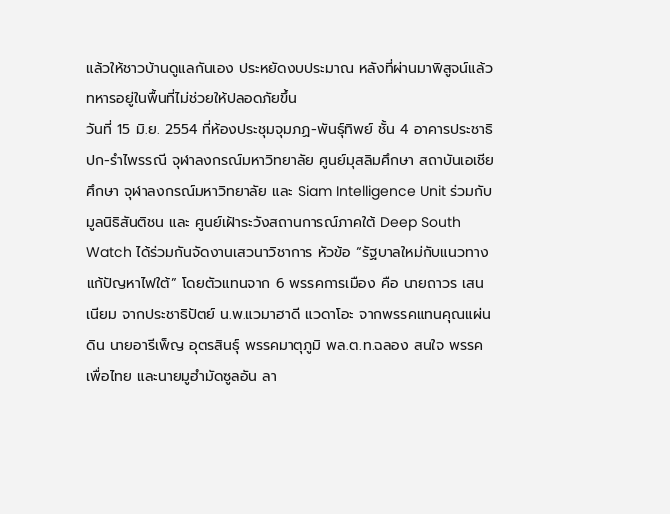แล้วให้ชาวบ้านดูแลกันเอง ประหยัดงบประมาณ หลังที่ผ่านมาพิสูจน์แล้ว ทหารอยู่ในพื้นที่ไม่ช่วยให้ปลอดภัยขึ้น
วันที่ 15 มิ.ย. 2554 ที่ห้องประชุมจุมภฏ-พันธุ์ทิพย์ ชั้น 4 อาคารประชาธิปก-รำไพรรณี จุฬาลงกรณ์มหาวิทยาลัย ศูนย์มุสลิมศึกษา สถาบันเอเชียศึกษา จุฬาลงกรณ์มหาวิทยาลัย และ Siam Intelligence Unit ร่วมกับ มูลนิธิสันติชน และ ศูนย์เฝ้าระวังสถานการณ์ภาคใต้ Deep South Watch ได้ร่วมกันจัดงานเสวนาวิชาการ หัวข้อ “รัฐบาลใหม่กับแนวทางแก้ปัญหาไฟใต้” โดยตัวแทนจาก 6 พรรคการเมือง คือ นายถาวร เสนเนียม จากประชาธิปัตย์ น.พ.แวมาฮาดี แวดาโอะ จากพรรคแทนคุณแผ่นดิน นายอารีเพ็ญ อุตรสินธุ์ พรรคมาตุภูมิ พล.ต.ท.ฉลอง สนใจ พรรคเพื่อไทย และนายมูฮำมัดซูลอัน ลา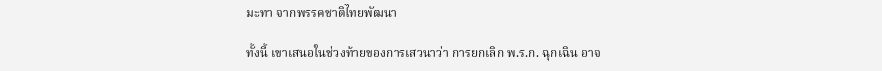มะทา จากพรรคชาติไทยพัฒนา

ทั้งนี้ เขาเสนอในช่วงท้ายของการเสวนาว่า การยกเลิก พ.ร.ก. ฉุกเฉิน อาจ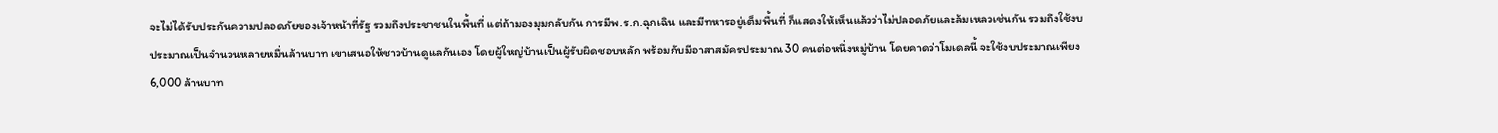จะไม่ได้รับประกันความปลอดภัยของเจ้าหน้าที่รัฐ รวมถึงประชาชนในพื้นที่ แต่ถ้ามองมุมกลับกัน การมีพ.ร.ก.ฉุกเฉิน และมีทหารอยู่เต็มพื้นที่ ก็แสดงให้เห็นแล้วว่าไม่ปลอดภัยและล้มเหลวเช่นกัน รวมถึงใช้งบประมาณเป็นจำนวนหลายหมื่นล้านบาท เขาเสนอให้ชาวบ้านดูแลกันเอง โดยผู้ใหญ่บ้านเป็นผู้รับผิดชอบหลัก พร้อมกับมีอาสาสมัครประมาณ 30 คนต่อหนึ่งหมู่บ้าน โดยคาดว่าโมเดลนี้ จะใช้งบประมาณเพียง 6,000 ล้านบาท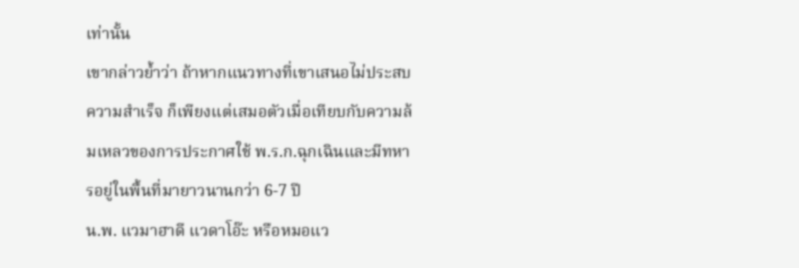เท่านั้น
เขากล่าวย้ำว่า ถ้าหากแนวทางที่เขาเสนอไม่ประสบความสำเร็จ ก็เพียงแต่เสมอตัวเมื่อเทียบกับความล้มเหลวของการประกาศใช้ พ.ร.ก.ฉุกเฉินและมีทหารอยู่ในพื้นที่มายาวนานกว่า 6-7 ปี
น.พ. แวมาฮาดี แวดาโอ๊ะ หรือหมอแว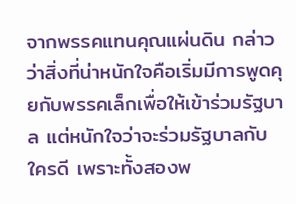จากพรรคแทนคุณแผ่นดิน กล่าวว่าสิ่งที่น่าหนักใจคือเริ่มมีการพูดคุยกับพรรคเล็กเพื่อให้เข้าร่วมรัฐบาล แต่หนักใจว่าจะร่วมรัฐบาลกับใครดี เพราะทั้งสองพ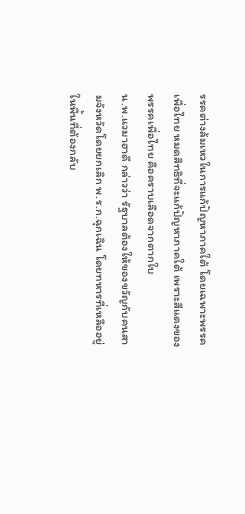รรคต่างล้มเหวในการแก้ปัญหาภาคใต้ โดยเฉพาะพรรคเพื่อไทย หมดสิทธิที่จะแก้ปัญหาภาคใต้ เพราะสีแดงของพรรคเพื่อไทย คือคราบเลือดจากตากใบ
น.พ.แวมาฮาดี กล่าวว่า รัฐบาลต้องให้ของขวัญกับคนสามจังหวัดโดยยกเลิก พ.ร.ก.ฉุกเฉิน โดยทหารที่เหลืออยู่ในพื้นที่ต้องกลับ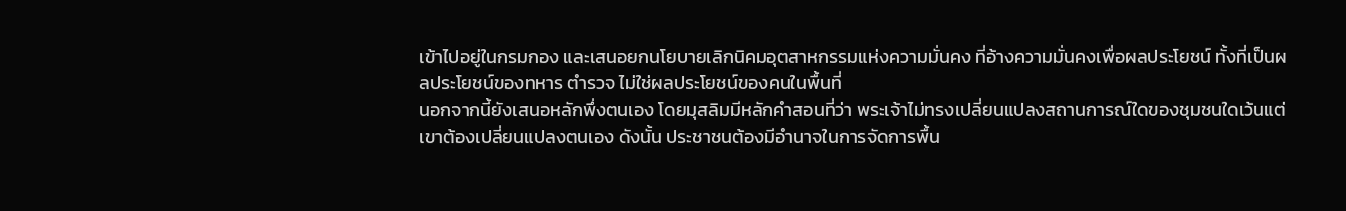เข้าไปอยู่ในกรมกอง และเสนอยกนโยบายเลิกนิคมอุตสาหกรรมแห่งความมั่นคง ที่อ้างความมั่นคงเพื่อผลประโยชน์ ทั้งที่เป็นผลประโยชน์ของทหาร ตำรวจ ไม่ใช่ผลประโยชน์ของคนในพื้นที่
นอกจากนี้ยังเสนอหลักพึ่งตนเอง โดยมุสลิมมีหลักคำสอนที่ว่า พระเจ้าไม่ทรงเปลี่ยนแปลงสถานการณ์ใดของชุมชนใดเว้นแต่เขาต้องเปลี่ยนแปลงตนเอง ดังนั้น ประชาชนต้องมีอำนาจในการจัดการพื้น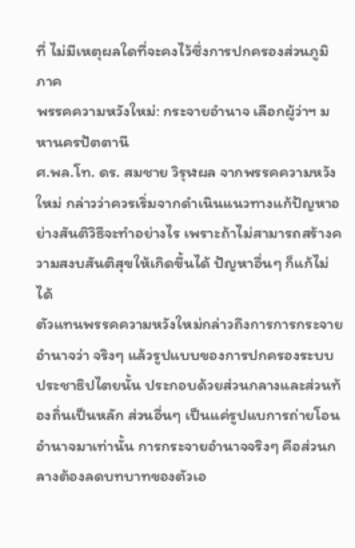ที่ ไม่มีเหตุผลใดที่จะคงไว้ซึ่งการปกครองส่วนภูมิภาค
พรรคความหวังใหม่: กระจายอำนาจ เลือกผู้ว่าฯ มหานครปัตตานี
ศ.พล.โท. ดร. สมชาย วิรุฬผล จากพรรคความหวังใหม่ กล่าวว่าควรเริ่มจากดำเนินแนวทางแก้ปัญหาอย่างสันติวิธีจะทำอย่างไร เพราะถ้าไม่สามารถสร้างความสงบสันติสุขให้เกิดขึ้นได้ ปัญหาอื่นๆ ก็แก้ไม่ได้
ตัวแทนพรรคความหวังใหม่กล่าวถึงการการกระจายอำนาจว่า จริงๆ แล้วรูปแบบของการปกครองระบบประชาธิปไตยนั้น ประกอบด้วยส่วนกลางและส่วนท้องถิ่นเป็นหลัก ส่วนอื่นๆ เป็นแค่รูปแบการถ่ายโอนอำนาจมาเท่านั้น การกระจายอำนาจจริงๆ คือส่วนกลางต้องลดบทบาทของตัวเอ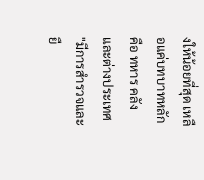งให้น้อยที่สุด เหลือแค่บทบาทหลัก คือ ทหาร คลัง และต่างประเทศ
"มีการสำรวจและยื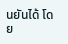นยันได้ โดย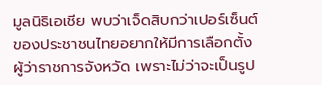มูลนิธิเอเชีย พบว่าเจ็ดสิบกว่าเปอร์เซ็นต์ของประชาชนไทยอยากให้มีการเลือกตั้งผู้ว่าราชการจังหวัด เพราะไม่ว่าจะเป็นรูป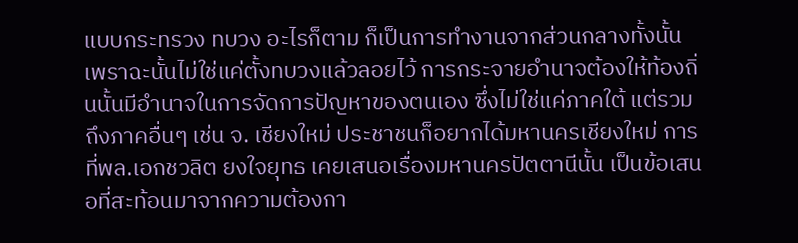แบบกระทรวง ทบวง อะไรก็ตาม ก็เป็นการทำงานจากส่วนกลางทั้งนั้น เพราฉะนั้นไม่ใช่แค่ตั้งทบวงแล้วลอยไว้ การกระจายอำนาจต้องให้ท้องถิ่นนั้นมีอำนาจในการจัดการปัญหาของตนเอง ซึ่งไม่ใช่แค่ภาคใต้ แต่รวมถึงภาคอื่นๆ เช่น จ. เชียงใหม่ ประชาชนก็อยากได้มหานครเชียงใหม่ การที่พล.เอกชวลิต ยงใจยุทธ เคยเสนอเรื่องมหานครปัตตานีนั้น เป็นข้อเสนอที่สะท้อนมาจากความต้องกา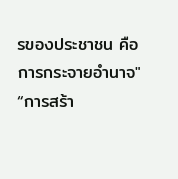รของประชาชน คือการกระจายอำนาจ"
“การสร้า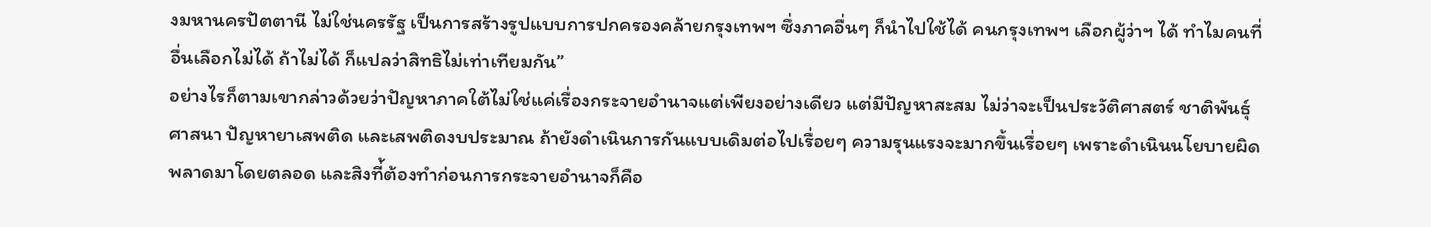งมหานครปัตตานี ไม่ใช่นครรัฐ เป็นการสร้างรูปแบบการปกครองคล้ายกรุงเทพฯ ซึ่งภาคอื่นๆ ก็นำไปใช้ได้ คนกรุงเทพฯ เลือกผู้ว่าฯ ได้ ทำไมคนที่อื่นเลือกไม่ได้ ถ้าไม่ได้ ก็แปลว่าสิทธิไม่เท่าเทียมกัน”
อย่างไรก็ตามเขากล่าวด้วยว่าปัญหาภาคใต้ไม่ใช่แค่เรื่องกระจายอำนาจแต่เพียงอย่างเดียว แต่มีปัญหาสะสม ไม่ว่าจะเป็นประวัติศาสตร์ ชาติพันธุ์ ศาสนา ปัญหายาเสพติด และเสพติดงบประมาณ ถ้ายังดำเนินการกันแบบเดิมต่อไปเรื่อยๆ ความรุนแรงจะมากขึ้นเรื่อยๆ เพราะดำเนินนโยบายผิดพลาดมาโดยตลอด และสิงที่้ต้องทำก่อนการกระจายอำนาจก็คือ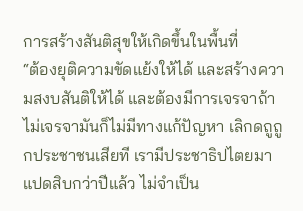การสร้างสันติสุขให้เกิดขึ้นในพื้นที่
“ต้องยุติความขัดแย้งให้ได้ และสร้างความสงบสันติให้ได้ และต้องมีการเจรจาถ้าไม่เจรจามันก็ไม่มีทางแก้ปัญหา เลิกดถูถูกประชาชนเสียที เรามีประชาธิปไตยมาแปดสิบกว่าปีแล้ว ไม่จำเป็น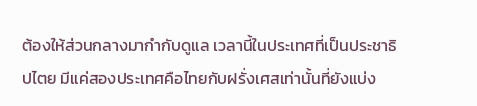ต้องให้ส่วนกลางมากำกับดูแล เวลานี้ในประเทศที่เป็นประชาธิปไตย มีแค่สองประเทศคือไทยกับฝรั่งเศสเท่านั้นที่ยังแบ่ง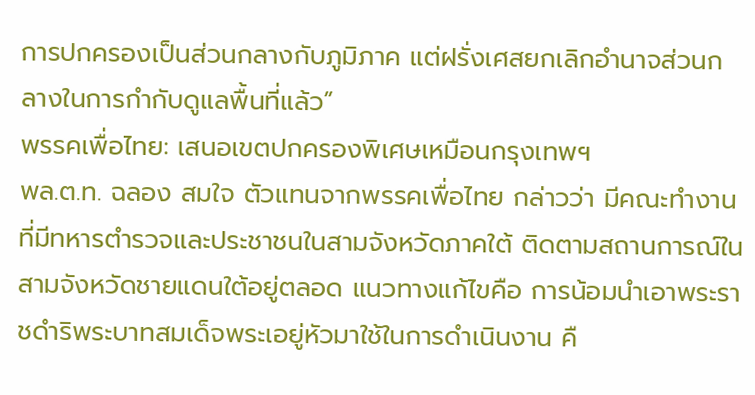การปกครองเป็นส่วนกลางกับภูมิภาค แต่ฝรั่งเศสยกเลิกอำนาจส่วนกลางในการกำกับดูแลพื้นที่แล้ว”
พรรคเพื่อไทย: เสนอเขตปกครองพิเศษเหมือนกรุงเทพฯ
พล.ต.ท. ฉลอง สมใจ ตัวแทนจากพรรคเพื่อไทย กล่าวว่า มีคณะทำงานที่มีทหารตำรวจและประชาชนในสามจังหวัดภาคใต้ ติดตามสถานการณ์ในสามจังหวัดชายแดนใต้อยู่ตลอด แนวทางแก้ไขคือ การน้อมนำเอาพระราชดำริพระบาทสมเด็จพระเอยู่หัวมาใช้ในการดำเนินงาน คื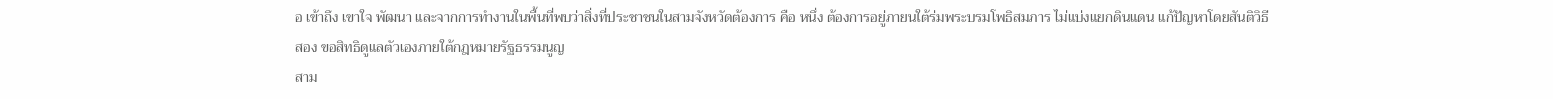อ เข้าถึง เขาใจ พัฒนา และจากการทำงานในพื้นที่พบว่าสิ่งที่ประชาชนในสามจังหวัดต้องการ คือ หนึ่ง ต้องการอยู่ภายนใต้ร่มพระบรมโพธิสมภาร ไม่แบ่งแยกดินแดน แก้ปัญหาโดยสันติวิธี
สอง ขอสิทธิดูแลตัวเองภายใต้กฎหมายรัฐธรรมนูญ
สาม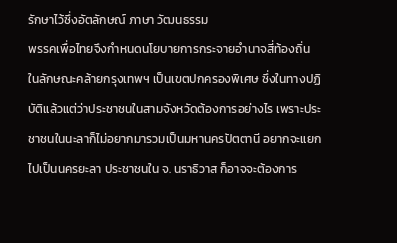รักษาไว้ซึ่งอัตลักษณ์ ภาษา วัฒนธรรม
พรรคเพื่อไทยจึงกำหนดนโยบายการกระจายอำนาจสี่ท้องถิ่น ในลักษณะคล้ายกรุงเทพฯ เป็นเขตปกครองพิเศษ ซึ่งในทางปฏิบัติแล้วแต่ว่าประชาชนในสามจังหวัดต้องการอย่างไร เพราะประชาชนในนะลาก็ไม่อยากมารวมเป็นมหานครปัตตานี อยากจะแยกไปเป็นนครยะลา ประชาชนใน จ. นราธิวาส ก็อาจจะต้องการ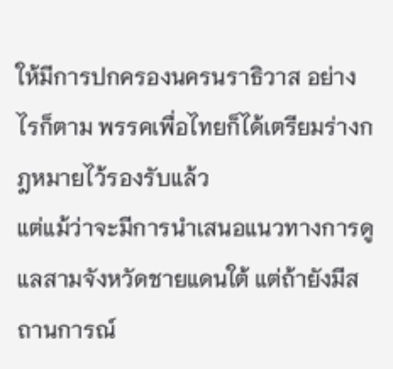ให้มีการปกครองนครนราธิวาส อย่างไรก็ตาม พรรคเพื่อไทยก็ได้เตรียมร่างกฎหมายไว้รองรับแล้ว
แต่แม้ว่าจะมีการนำเสนอแนวทางการดูแลสามจังหวัดชายแดนใต้ แต่ถ้ายังมีสถานการณ์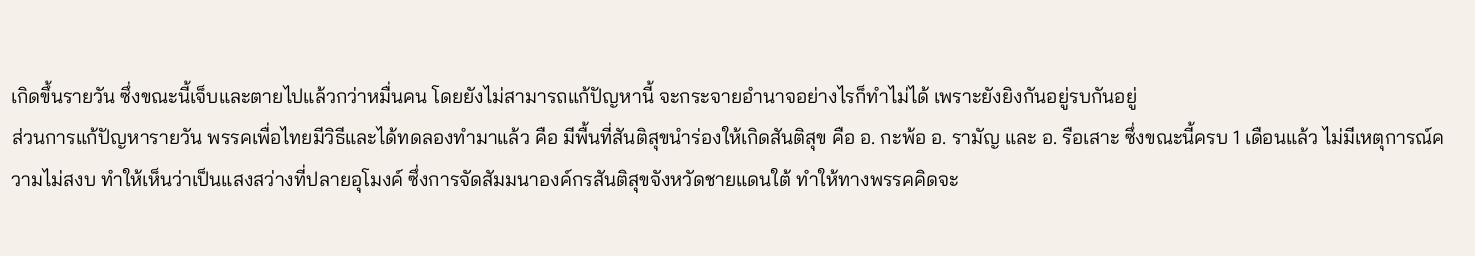เกิดขึ้นรายวัน ซึ่งขณะนี้เจ็บและตายไปแล้วกว่าหมื่นคน โดยยังไม่สามารถแก้ปัญหานี้ จะกระจายอำนาจอย่างไรก็ทำไม่ได้ เพราะยังยิงกันอยู่รบกันอยู่
ส่วนการแก้ปัญหารายวัน พรรคเพื่อไทยมีวิธีและได้ทดลองทำมาแล้ว คือ มีพื้นที่สันติสุขนำร่องให้เกิดสันติสุข คือ อ. กะพ้อ อ. รามัญ และ อ. รือเสาะ ซึ่งขณะนี้ครบ 1 เดือนแล้ว ไม่มีเหตุการณ์ความไม่สงบ ทำให้เห็นว่าเป็นแสงสว่างที่ปลายอุโมงค์ ซึ่งการจัดสัมมนาองค์กรสันติสุขจังหวัดชายแดนใต้ ทำให้ทางพรรคคิดจะ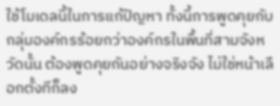ใช้โมเดลนี้ในการแก้ปัญหา ทั้งนี้การพูดคุยกับกลุ่มองค์กรร้อยกว่าองค์กรในพื้นที่สามจังหวัดนั้น ต้องพูดคุยกันอย่างจริงจัง ไม่ใช่หน้าเลือกตั้งทีก็ลง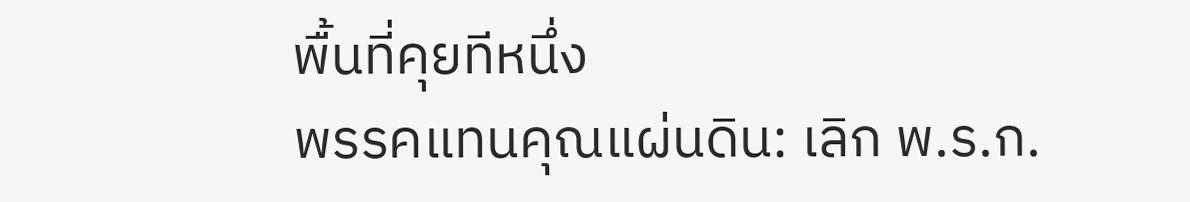พื้นที่คุยทีหนึ่ง
พรรคแทนคุณแผ่นดิน: เลิก พ.ร.ก.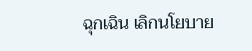ฉุกเฉิน เลิกนโยบาย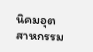นิคมอุตสาหกรรม